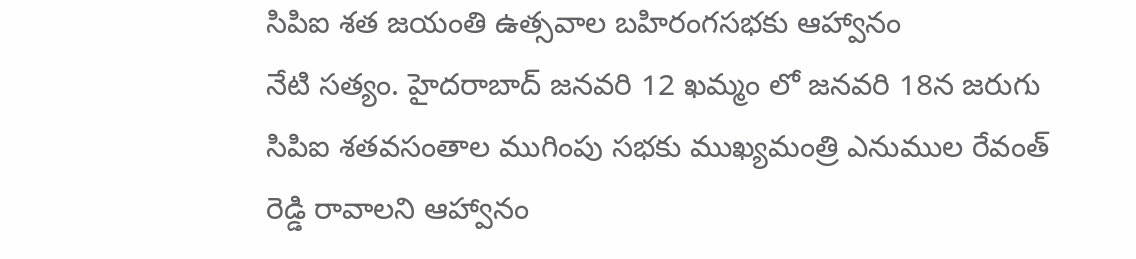సిపిఐ శత జయంతి ఉత్సవాల బహిరంగసభకు ఆహ్వానం
నేటి సత్యం. హైదరాబాద్ జనవరి 12 ఖమ్మం లో జనవరి 18న జరుగు సిపిఐ శతవసంతాల ముగింపు సభకు ముఖ్యమంత్రి ఎనుముల రేవంత్ రెడ్డి రావాలని ఆహ్వానం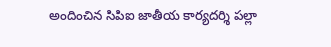అందించిన సిపిఐ జాతీయ కార్యదర్శి పల్లా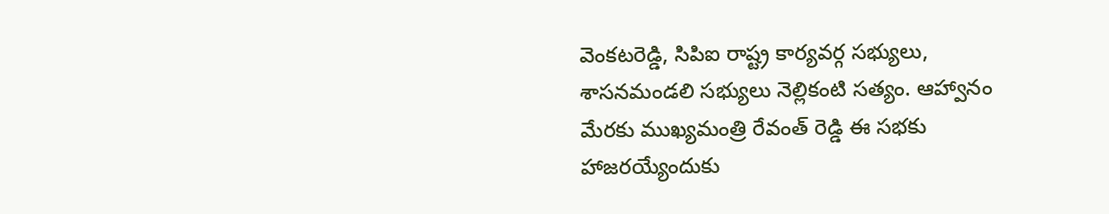వెంకటరెడ్డి, సిపిఐ రాష్ట్ర కార్యవర్గ సభ్యులు, శాసనమండలి సభ్యులు నెల్లికంటి సత్యం. ఆహ్వానం మేరకు ముఖ్యమంత్రి రేవంత్ రెడ్డి ఈ సభకు హాజరయ్యేందుకు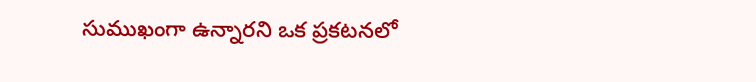సుముఖంగా ఉన్నారని ఒక ప్రకటనలో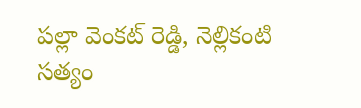పల్లా వెంకట్ రెడ్డి, నెల్లికంటి సత్యం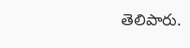తెలిపారు.